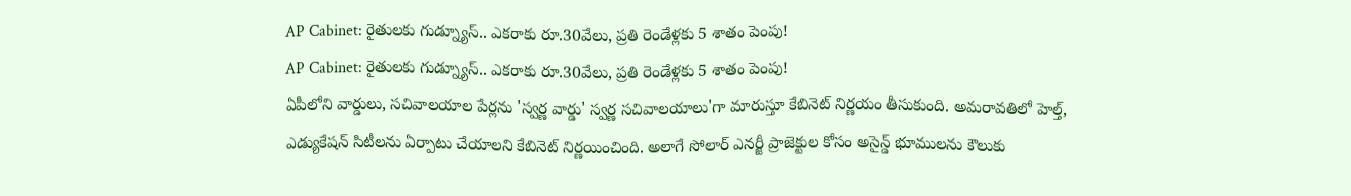AP Cabinet: రైతులకు గుడ్న్యూస్.. ఎకరాకు రూ.30వేలు, ప్రతి రెండేళ్లకు 5 శాతం పెంపు!
AP Cabinet: రైతులకు గుడ్న్యూస్.. ఎకరాకు రూ.30వేలు, ప్రతి రెండేళ్లకు 5 శాతం పెంపు!
ఏపీలోని వార్డులు, సచివాలయాల పేర్లను 'స్వర్ణ వార్డు' స్వర్ణ సచివాలయాలు'గా మారుస్తూ కేబినెట్ నిర్ణయం తీసుకుంది. అమరావతిలో హెల్త్, ఎడ్యుకేషన్ సిటీలను ఏర్పాటు చేయాలని కేబినెట్ నిర్ణయించింది. అలాగే సోలార్ ఎనర్జీ ప్రాజెక్టుల కోసం అసైన్డ్ భూములను కౌలుకు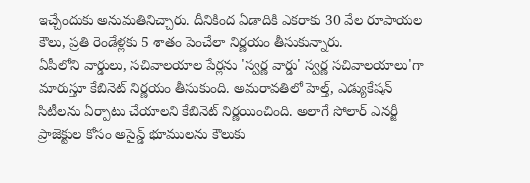ఇచ్చేందుకు అనుమతినిచ్చారు. దీనికింద ఏడాదికి ఎకరాకు 30 వేల రూపాయల కౌలు, ప్రతి రెండేళ్లకు 5 శాతం పెంచేలా నిర్ణయం తీసుకున్నారు.
ఏపీలోని వార్డులు, సచివాలయాల పేర్లను 'స్వర్ణ వార్డు' స్వర్ణ సచివాలయాలు'గా మారుస్తూ కేబినెట్ నిర్ణయం తీసుకుంది. అమరావతిలో హెల్త్, ఎడ్యుకేషన్ సిటీలను ఏర్పాటు చేయాలని కేబినెట్ నిర్ణయించింది. అలాగే సోలార్ ఎనర్జీ ప్రాజెక్టుల కోసం అసైన్డ్ భూములను కౌలుకు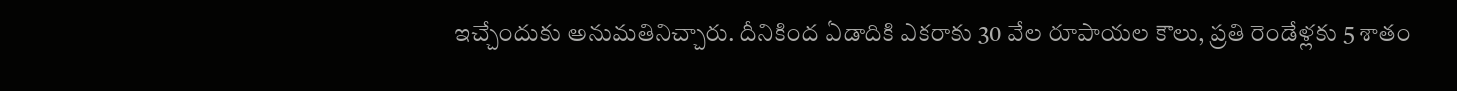ఇచ్చేందుకు అనుమతినిచ్చారు. దీనికింద ఏడాదికి ఎకరాకు 30 వేల రూపాయల కౌలు, ప్రతి రెండేళ్లకు 5 శాతం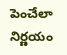పెంచేలా నిర్ణయం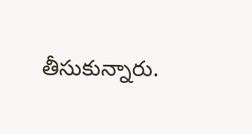తీసుకున్నారు.